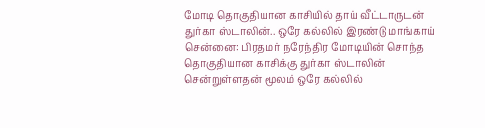மோடி தொகுதியான காசியில் தாய் வீட்டாருடன் துர்கா ஸ்டாலின்.. ஒரே கல்லில் இரண்டு மாங்காய்
சென்னை: பிரதமர் நரேந்திர மோடியின் சொந்த தொகுதியான காசிக்கு துர்கா ஸ்டாலின் சென்றுள்ளதன் மூலம் ஒரே கல்லில்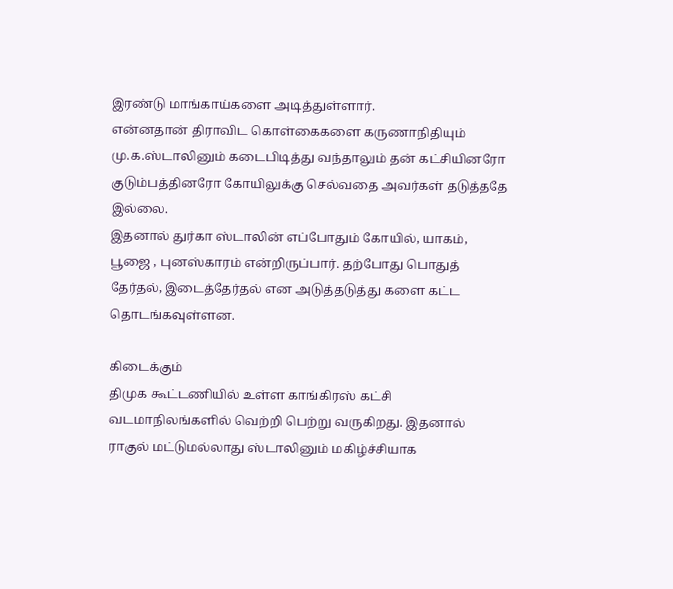இரண்டு மாங்காய்களை அடித்துள்ளார்.
என்னதான் திராவிட கொள்கைகளை கருணாநிதியும் மு.க.ஸ்டாலினும் கடைபிடித்து வந்தாலும் தன் கட்சியினரோ குடும்பத்தினரோ கோயிலுக்கு செல்வதை அவர்கள் தடுத்ததே இல்லை.
இதனால் துர்கா ஸ்டாலின் எப்போதும் கோயில், யாகம், பூஜை , புனஸ்காரம் என்றிருப்பார். தற்போது பொதுத் தேர்தல், இடைத்தேர்தல் என அடுத்தடுத்து களை கட்ட தொடங்கவுள்ளன.

கிடைக்கும்
திமுக கூட்டணியில் உள்ள காங்கிரஸ் கட்சி வடமாநிலங்களில் வெற்றி பெற்று வருகிறது. இதனால் ராகுல் மட்டுமல்லாது ஸ்டாலினும் மகிழ்ச்சியாக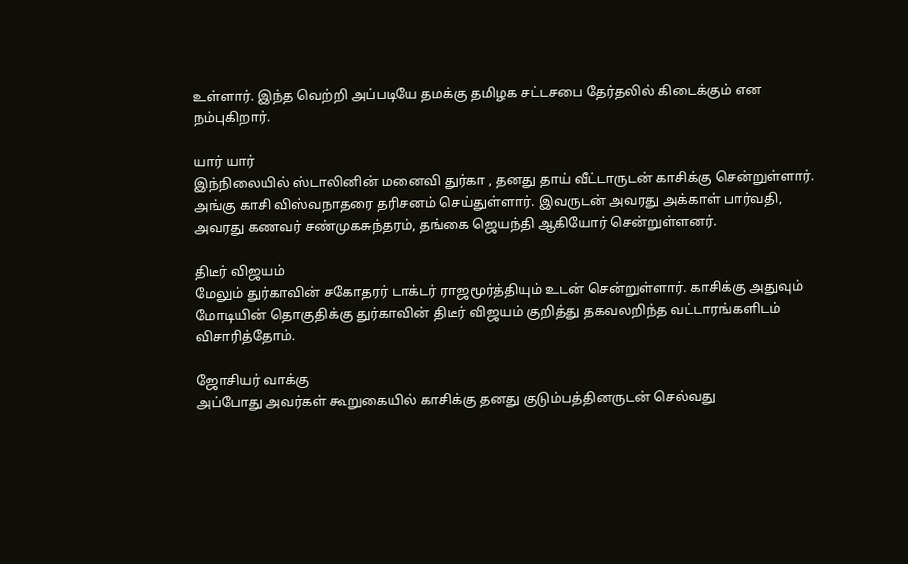உள்ளார். இந்த வெற்றி அப்படியே தமக்கு தமிழக சட்டசபை தேர்தலில் கிடைக்கும் என நம்புகிறார்.

யார் யார்
இந்நிலையில் ஸ்டாலினின் மனைவி துர்கா , தனது தாய் வீட்டாருடன் காசிக்கு சென்றுள்ளார். அங்கு காசி விஸ்வநாதரை தரிசனம் செய்துள்ளார். இவருடன் அவரது அக்காள் பார்வதி, அவரது கணவர் சண்முகசுந்தரம், தங்கை ஜெயந்தி ஆகியோர் சென்றுள்ளனர்.

திடீர் விஜயம்
மேலும் துர்காவின் சகோதரர் டாக்டர் ராஜமூர்த்தியும் உடன் சென்றுள்ளார். காசிக்கு அதுவும் மோடியின் தொகுதிக்கு துர்காவின் திடீர் விஜயம் குறித்து தகவலறிந்த வட்டாரங்களிடம் விசாரித்தோம்.

ஜோசியர் வாக்கு
அப்போது அவர்கள் கூறுகையில் காசிக்கு தனது குடும்பத்தினருடன் செல்வது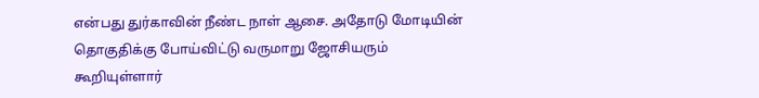என்பது துர்காவின் நீண்ட நாள் ஆசை. அதோடு மோடியின் தொகுதிக்கு போய்விட்டு வருமாறு ஜோசியரும் கூறியுள்ளார்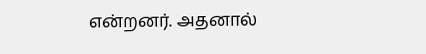என்றனர். அதனால்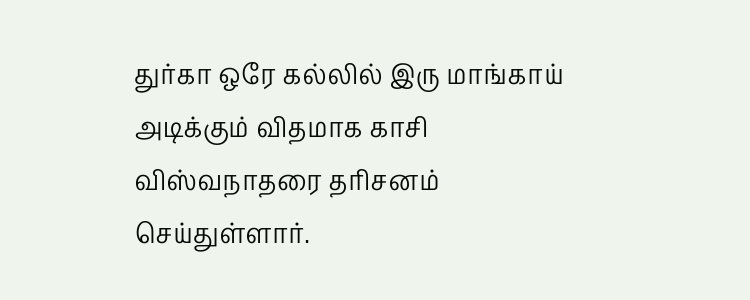துர்கா ஒரே கல்லில் இரு மாங்காய் அடிக்கும் விதமாக காசி விஸ்வநாதரை தரிசனம் செய்துள்ளார்.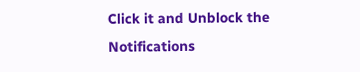Click it and Unblock the Notifications